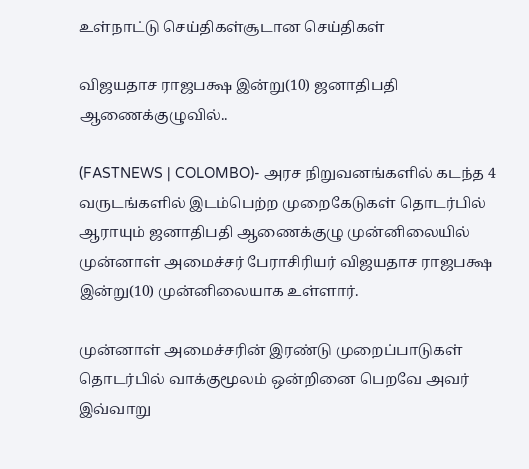உள்நாட்டு செய்திகள்சூடான செய்திகள்

விஜயதாச ராஜபக்ஷ இன்று(10) ஜனாதிபதி ஆணைக்குழுவில்..

(FASTNEWS | COLOMBO)- அரச நிறுவனங்களில் கடந்த 4 வருடங்களில் இடம்பெற்ற முறைகேடுகள் தொடர்பில் ஆராயும் ஜனாதிபதி ஆணைக்குழு முன்னிலையில் முன்னாள் அமைச்சர் பேராசிரியர் விஜயதாச ராஜபக்ஷ இன்று(10) முன்னிலையாக உள்ளார்.

முன்னாள் அமைச்சரின் இரண்டு முறைப்பாடுகள் தொடர்பில் வாக்குமூலம் ஒன்றினை பெறவே அவர் இவ்வாறு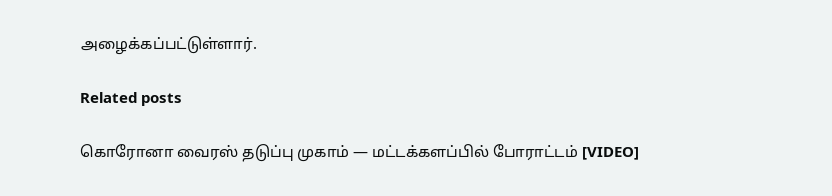அழைக்கப்பட்டுள்ளார்.

Related posts

கொரோனா வைரஸ் தடுப்பு முகாம் — மட்டக்களப்பில் போராட்டம் [VIDEO]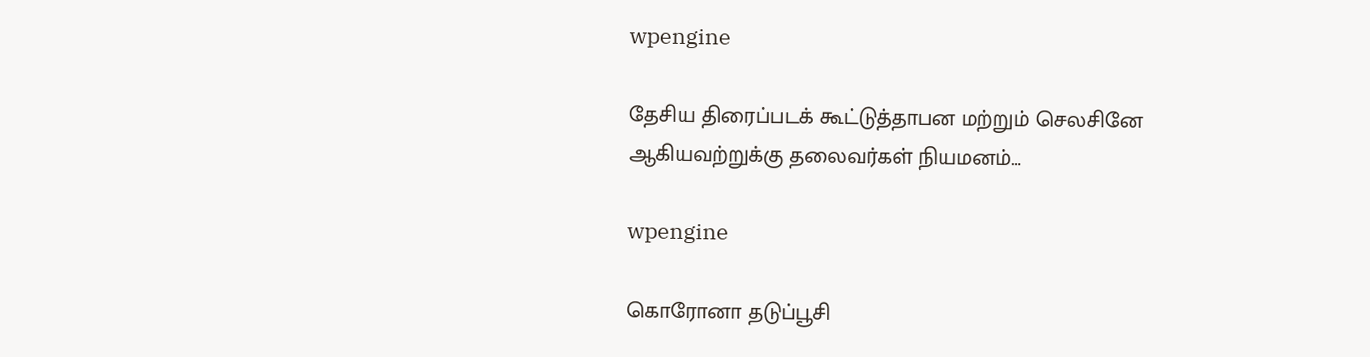wpengine

தேசிய திரைப்படக் கூட்டுத்தாபன மற்றும் செலசினே ஆகியவற்றுக்கு தலைவர்கள் நியமனம்…

wpengine

கொரோனா தடுப்பூசி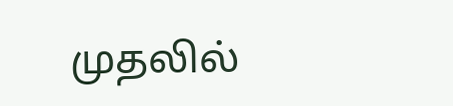முதலில்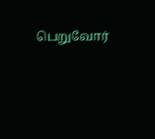பெறுவோர்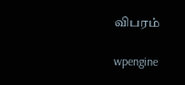விபரம்

wpengine